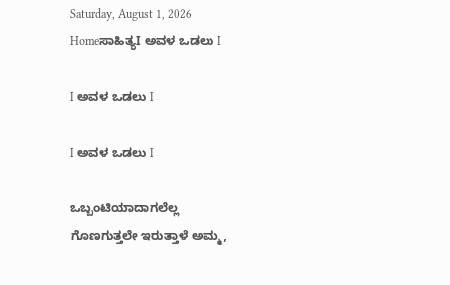Saturday, August 1, 2026
Homeಸಾಹಿತ್ಯI ಅವಳ ಒಡಲು I

I ಅವಳ ಒಡಲು I

I ಅವಳ ಒಡಲು I

ಒಬ್ಬಂಟಿಯಾದಾಗಲೆಲ್ಲ
ಗೊಣಗುತ್ತಲೇ ಇರುತ್ತಾಳೆ ಅಮ್ಮ,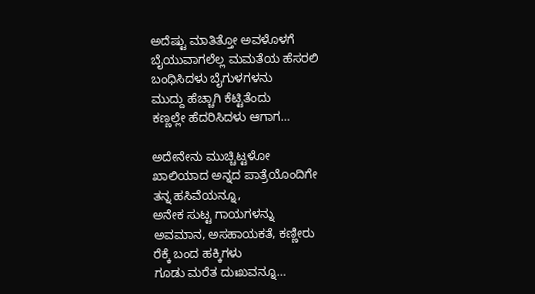ಅದೆಷ್ಟು ಮಾತಿತ್ತೋ ಅವಳೊಳಗೆ
ಬೈಯುವಾಗಲೆಲ್ಲ ಮಮತೆಯ ಹೆಸರಲಿ
ಬಂಧಿಸಿದಳು ಬೈಗುಳಗಳನು
ಮುದ್ದು ಹೆಚ್ಚಾಗಿ ಕೆಟ್ಟಿತೆಂದು
ಕಣ್ಣಲ್ಲೇ ಹೆದರಿಸಿದಳು ಆಗಾಗ…

ಅದೇನೇನು ಮುಚ್ಚಿಟ್ಟಳೋ
ಖಾಲಿಯಾದ ಅನ್ನದ ಪಾತ್ರೆಯೊಂದಿಗೇ
ತನ್ನ ಹಸಿವೆಯನ್ನೂ,
ಅನೇಕ ಸುಟ್ಟ ಗಾಯಗಳನ್ನು
ಅವಮಾನ, ಅಸಹಾಯಕತೆ, ಕಣ್ಣೀರು
ರೆಕ್ಕೆ ಬಂದ ಹಕ್ಕಿಗಳು
ಗೂಡು ಮರೆತ ದುಃಖವನ್ನೂ…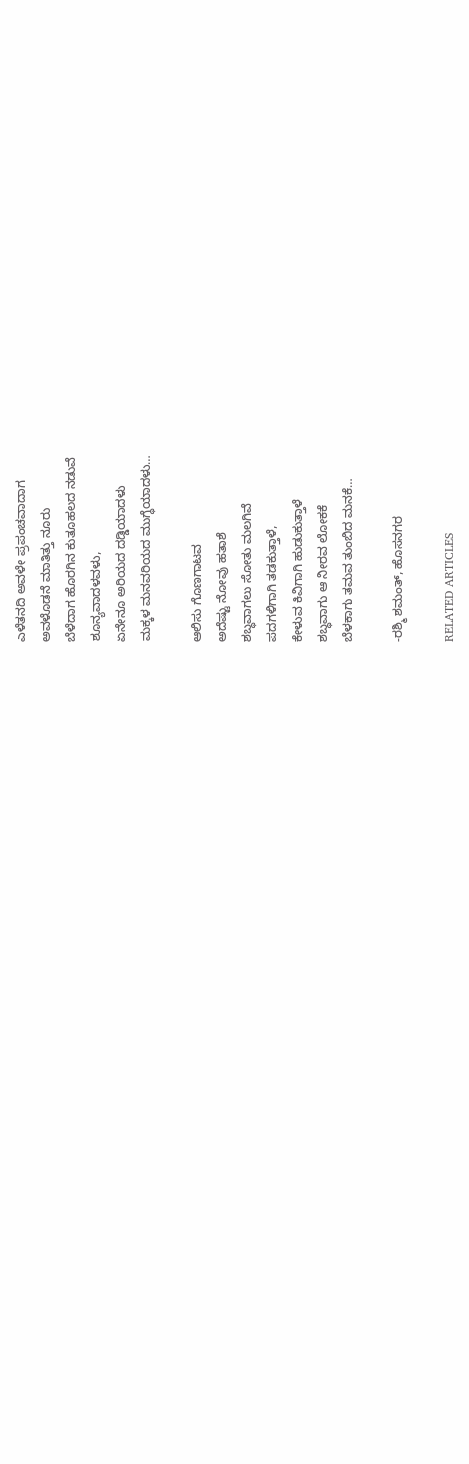ಎಳೆತನದಿ ಅವಳೇ ಪ್ರಪಂಚವಾದಾಗ
ಅವಳೊಡನೆ ಮಾತಿತ್ತು ನೂರು
ಬೆಳೆದಾಗ ಹೊರಗಿನ ಕುತೂಹಲದ ನಡುವೆ
ಶೂನ್ಯವಾದಳವಳು,
ಏನೇನೂ ಅರಿಯದ ದಡ್ಡಿಯಾದಳು
ಮಕ್ಕಳ ಮನವರಿಯದ ಮುಗ್ಧೆಯಾದಳು…

ಆಲಿಸು ಗೊಣಗಾಟವ
ಅದೆಷ್ಟು ನೋವು ಹತಾಶೆ
ಶಬ್ಧವಾಗಲು ಸೋತು ಮಲಗಿವೆ
ಪದಗಳಿಗಾಗಿ ತಡಕುತ್ತಾಳೆ,
ಕೇಳುವ ಕಿವಿಗಾಗಿ ಹುಡುಕುತ್ತಾಳೆ
ಶಬ್ಧವಾಗು ಆ ನೀರವ ಲೋಕಕೆ
ಬೆಳಕಾಗು ತಮವ ತುಂಬಿದ ಮನಕೆ…

-ರಶ್ಮಿ ಶಮಂತ್, ಹೊಸನಗರ

RELATED ARTICLES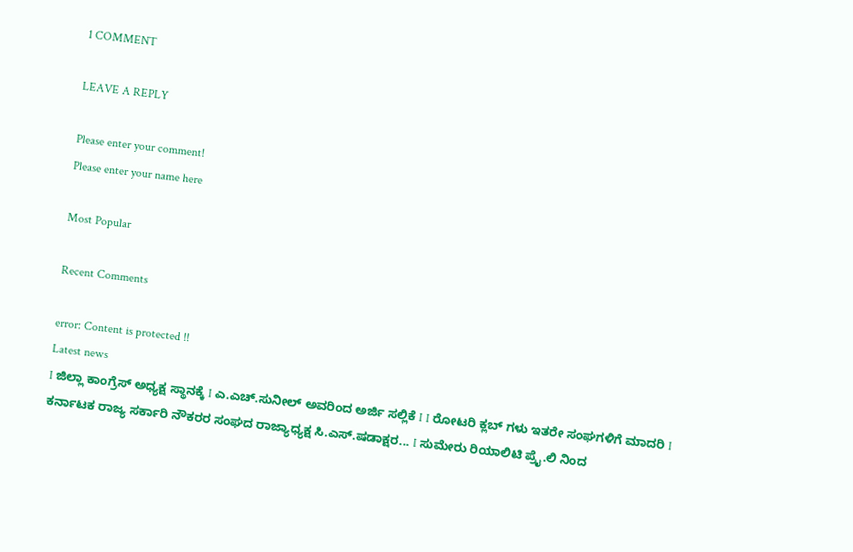1 COMMENT

LEAVE A REPLY

Please enter your comment!
Please enter your name here

Most Popular

Recent Comments

error: Content is protected !!
Latest news
I ಜಿಲ್ಲಾ ಕಾಂಗ್ರೆಸ್ ಅಧ್ಯಕ್ಷ ಸ್ಥಾನಕ್ಕೆ I ಎ.ಎಚ್.ಸುನೀಲ್ ಅವರಿಂದ ಅರ್ಜಿ ಸಲ್ಲಿಕೆ I I ರೋಟರಿ ಕ್ಲಬ್ ಗಳು ಇತರೇ ಸಂಘಗಳಿಗೆ ಮಾದರಿ I ಕರ್ನಾಟಕ ರಾಜ್ಯ ಸರ್ಕಾರಿ ನೌಕರರ ಸಂಘದ ರಾಜ್ಯಾಧ್ಯಕ್ಷ ಸಿ.ಎಸ್.ಷಡಾಕ್ಷರ... I ಸುಮೇರು ರಿಯಾಲಿಟಿ ಪ್ರೈ.ಲಿ ನಿಂದ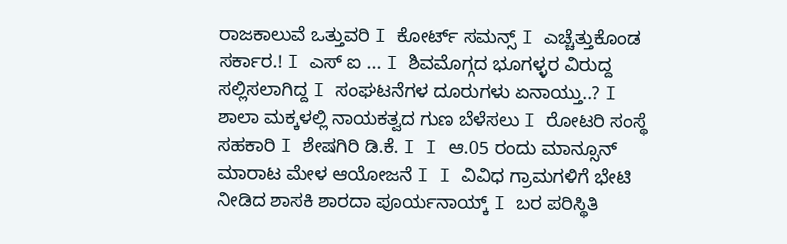ರಾಜಕಾಲುವೆ ಒತ್ತುವರಿ‌ I ಕೋರ್ಟ್ ಸಮನ್ಸ್ I ಎಚ್ಚೆತ್ತುಕೊಂಡ ಸರ್ಕಾರ.! I ಎಸ್ ಐ ... I ಶಿವಮೊಗ್ಗದ ಭೂಗಳ್ಳರ ವಿರುದ್ದ ಸಲ್ಲಿಸಲಾಗಿದ್ದ I ಸಂಘಟನೆಗಳ ದೂರುಗಳು ಏನಾಯ್ತು..? I ಶಾಲಾ ಮಕ್ಕಳಲ್ಲಿ ನಾಯಕತ್ವದ ಗುಣ ಬೆಳೆಸಲು I ರೋಟರಿ ಸಂಸ್ಥೆ ಸಹಕಾರಿ I ಶೇಷಗಿರಿ ಡಿ.ಕೆ. I I ಆ.05 ರಂದು ಮಾನ್ಸೂನ್ ಮಾರಾಟ ಮೇಳ ಆಯೋಜನೆ I I ವಿವಿಧ ಗ್ರಾಮಗಳಿಗೆ ಭೇಟಿ ನೀಡಿದ ಶಾಸಕಿ ಶಾರದಾ ಪೂರ್ಯನಾಯ್ಕ್ I ಬರ ಪರಿಸ್ಥಿತಿ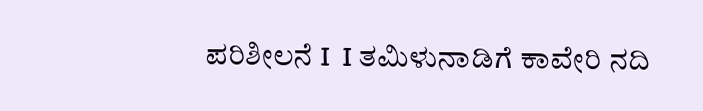ಪರಿಶೀಲನೆ I  I ತಮಿಳುನಾಡಿಗೆ ಕಾವೇರಿ ನದಿ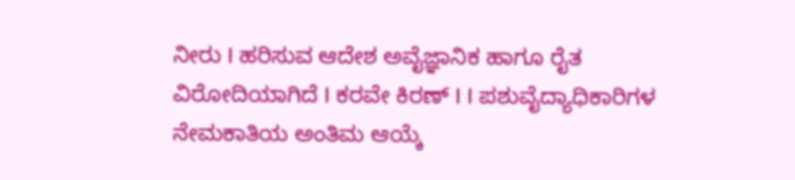ನೀರು‌ I ಹರಿಸುವ ಆದೇಶ ಅವೈಜ್ಞಾನಿಕ ಹಾಗೂ ರೈತ ವಿರೋದಿಯಾಗಿದೆ I ಕರವೇ ಕಿರಣ್ I I ಪಶುವೈದ್ಯಾಧಿಕಾರಿಗಳ ನೇಮಕಾತಿಯ ಅಂತಿಮ ಆಯ್ಕೆ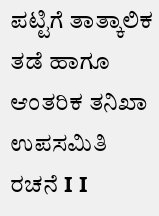ಪಟ್ಟಿಗೆ ತಾತ್ಕಾಲಿಕ ತಡೆ ಹಾಗೂ ಆಂತರಿಕ ತನಿಖಾ ಉಪಸಮಿತಿ ರಚನೆ I I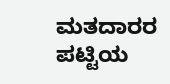ಮತದಾರರ ಪಟ್ಟಿಯ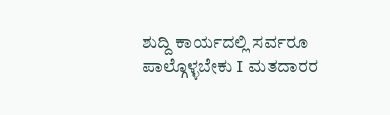ಶುದ್ದಿ ಕಾರ್ಯದಲ್ಲಿ ಸರ್ವರೂ ಪಾಲ್ಗೊಳ್ಳಬೇಕು I ಮತದಾರರ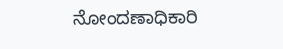ನೋಂದಣಾಧಿಕಾರಿ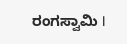ರಂಗಸ್ವಾಮಿ I